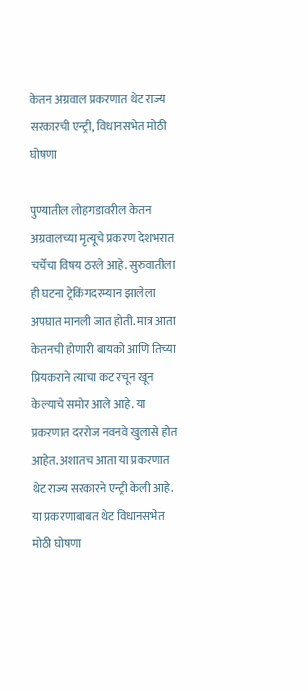केतन अग्रवाल प्रकरणात थेट राज्य सरकारची एन्ट्री, विधानसभेत मोठी घोषणा

पुण्यातील लोहगडावरील केतन अग्रवालच्या मृत्यूचे प्रकरण देशभरात चर्चेचा विषय ठरले आहे. सुरुवातीला ही घटना ट्रेकिंगदरम्यान झालेला अपघात मानली जात होती. मात्र आता केतनची होणारी बायको आणि तिच्या प्रियकराने त्याचा कट रचून खून केल्याचे समोर आले आहे. या प्रकरणात दररोज नवनवे खुलासे होत आहेत. अशातच आता या प्रकरणात थेट राज्य सरकारने एन्ट्री केली आहे. या प्रकरणाबाबत थेट विधानसभेत मोठी घोषणा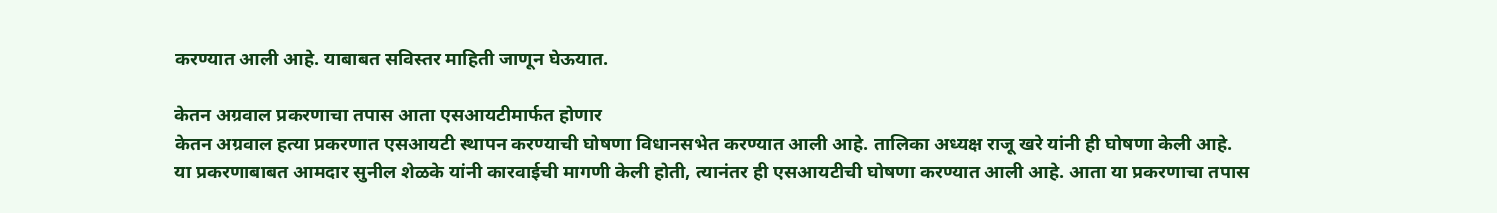करण्यात आली आहे. याबाबत सविस्तर माहिती जाणून घेऊयात.

केतन अग्रवाल प्रकरणाचा तपास आता एसआयटीमार्फत होणार
केतन अग्रवाल हत्या प्रकरणात एसआयटी स्थापन करण्याची घोषणा विधानसभेत करण्यात आली आहे. तालिका अध्यक्ष राजू खरे यांनी ही घोषणा केली आहे. या प्रकरणाबाबत आमदार सुनील शेळके यांनी कारवाईची मागणी केली होती, त्यानंतर ही एसआयटीची घोषणा करण्यात आली आहे. आता या प्रकरणाचा तपास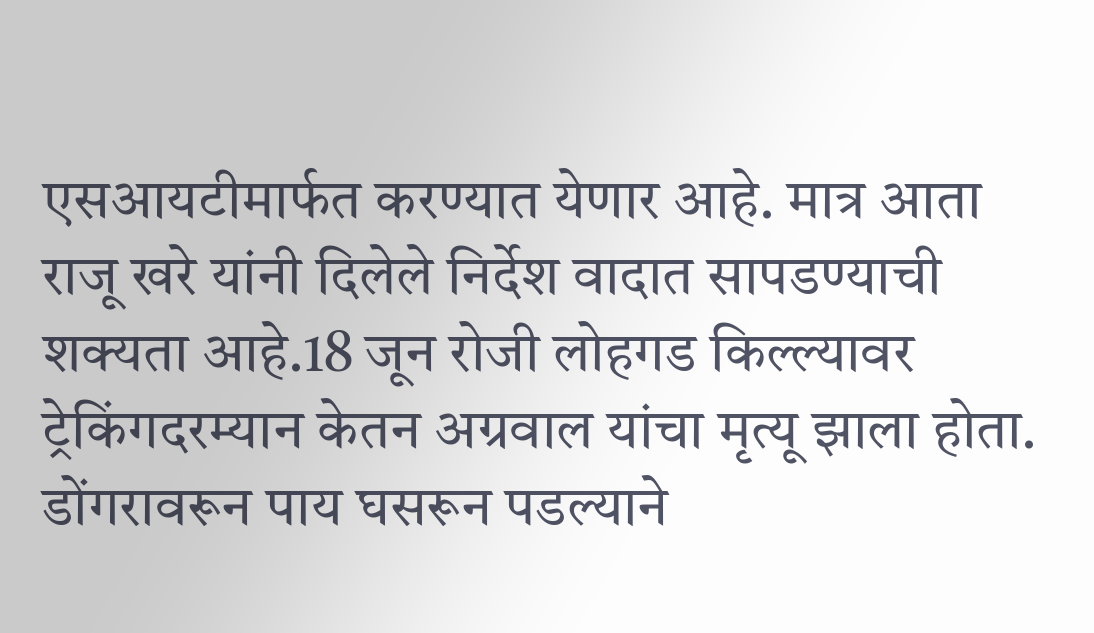एसआयटीमार्फत करण्यात येणार आहे. मात्र आता राजू खरे यांनी दिलेले निर्देश वादात सापडण्याची शक्यता आहे.18 जून रोजी लोहगड किल्ल्यावर ट्रेकिंगदरम्यान केतन अग्रवाल यांचा मृत्यू झाला होता. डोंगरावरून पाय घसरून पडल्याने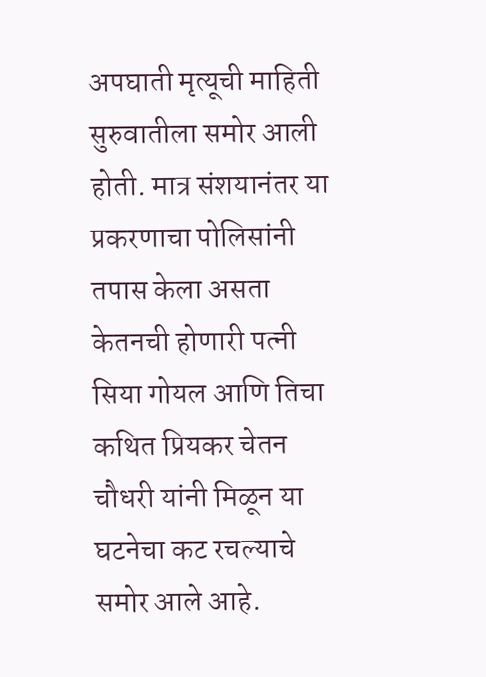अपघाती मृत्यूची माहिती सुरुवातीला समोर आली होती. मात्र संशयानंतर या प्रकरणाचा पोलिसांनी तपास केला असता केतनची होणारी पत्नी सिया गोयल आणि तिचा कथित प्रियकर चेतन चौधरी यांनी मिळून या घटनेचा कट रचल्याचे समोर आले आहे.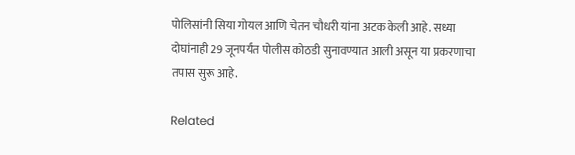पोलिसांनी सिया गोयल आणि चेतन चौधरी यांना अटक केली आहे. सध्या दोघांनाही 29 जूनपर्यंत पोलीस कोठडी सुनावण्यात आली असून या प्रकरणाचा तपास सुरू आहे.

Related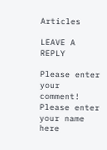Articles

LEAVE A REPLY

Please enter your comment!
Please enter your name here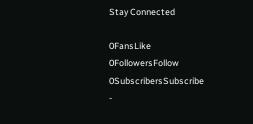Stay Connected

0FansLike
0FollowersFollow
0SubscribersSubscribe
-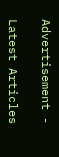Advertisement -

Latest Articles